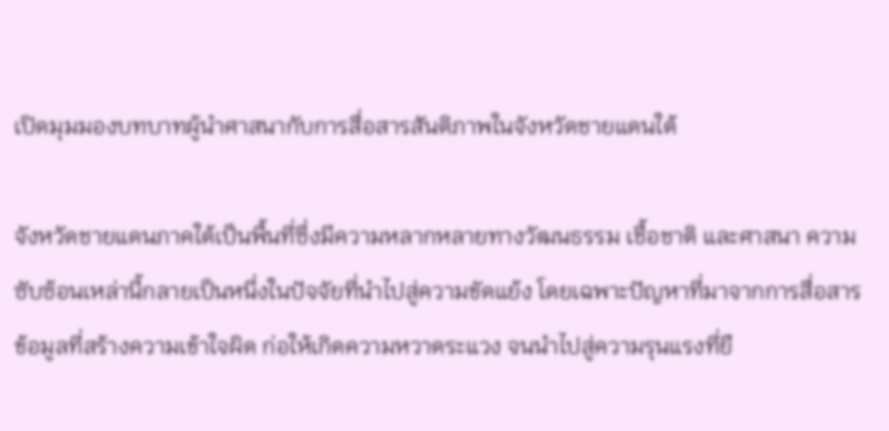เปิดมุมมองบทบาทผู้นำศาสนากับการสื่อสารสันติภาพในจังหวัดชายแดนใต้

จังหวัดชายแดนภาคใต้เป็นพื้นที่ซึ่งมีความหลากหลายทางวัฒนธรรม เชื้อชาติ และศาสนา ความซับซ้อนเหล่านี้กลายเป็นหนึ่งในปัจจัยที่นำไปสู่ความขัดแย้ง โดยเฉพาะปัญหาที่มาจากการสื่อสารข้อมูลที่สร้างความเข้าใจผิด ก่อให้เกิดความหวาดระแวง จนนำไปสู่ความรุนแรงที่ยื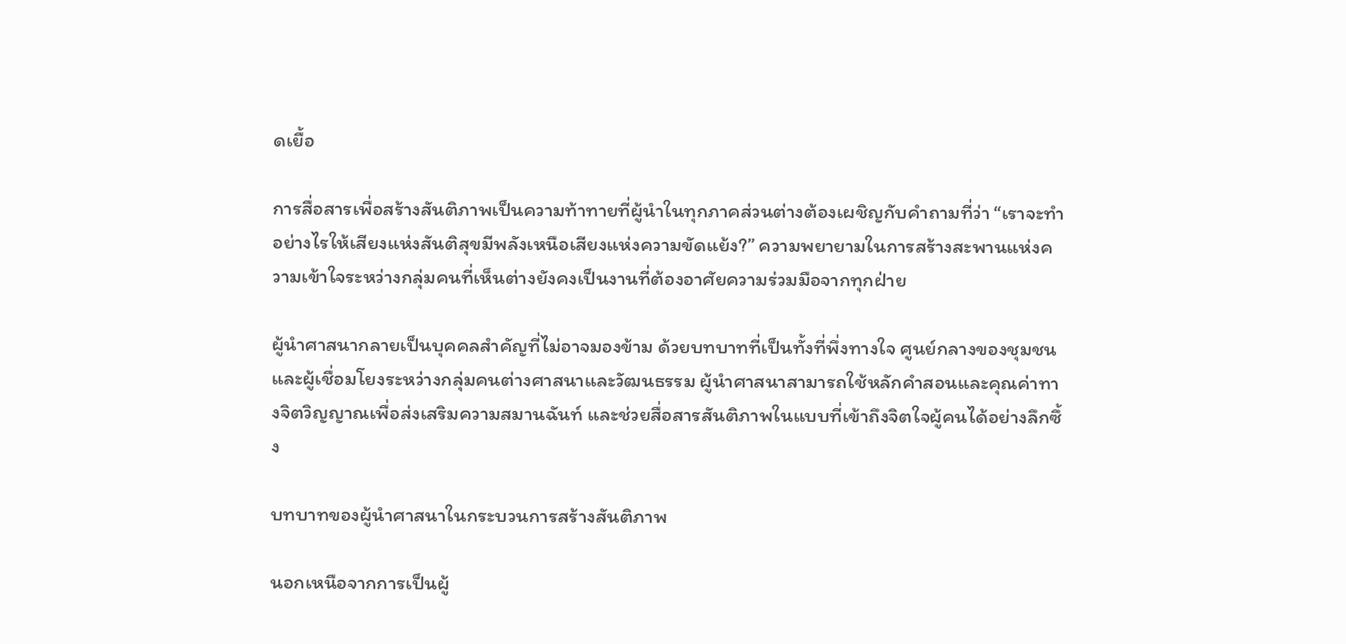ดเยื้อ

การสื่อสารเพื่อสร้างสันติภาพเป็นความท้าทายที่ผู้นำในทุกภาคส่วนต่างต้องเผชิญกับคำถามที่ว่า “เราจะทำอย่างไรให้เสียงแห่งสันติสุขมีพลังเหนือเสียงแห่งความขัดแย้ง?” ความพยายามในการสร้างสะพานแห่งความเข้าใจระหว่างกลุ่มคนที่เห็นต่างยังคงเป็นงานที่ต้องอาศัยความร่วมมือจากทุกฝ่าย

ผู้นำศาสนากลายเป็นบุคคลสำคัญที่ไม่อาจมองข้าม ด้วยบทบาทที่เป็นทั้งที่พึ่งทางใจ ศูนย์กลางของชุมชน และผู้เชื่อมโยงระหว่างกลุ่มคนต่างศาสนาและวัฒนธรรม ผู้นำศาสนาสามารถใช้หลักคำสอนและคุณค่าทางจิตวิญญาณเพื่อส่งเสริมความสมานฉันท์ และช่วยสื่อสารสันติภาพในแบบที่เข้าถึงจิตใจผู้คนได้อย่างลึกซึ้ง

บทบาทของผู้นำศาสนาในกระบวนการสร้างสันติภาพ

นอกเหนือจากการเป็นผู้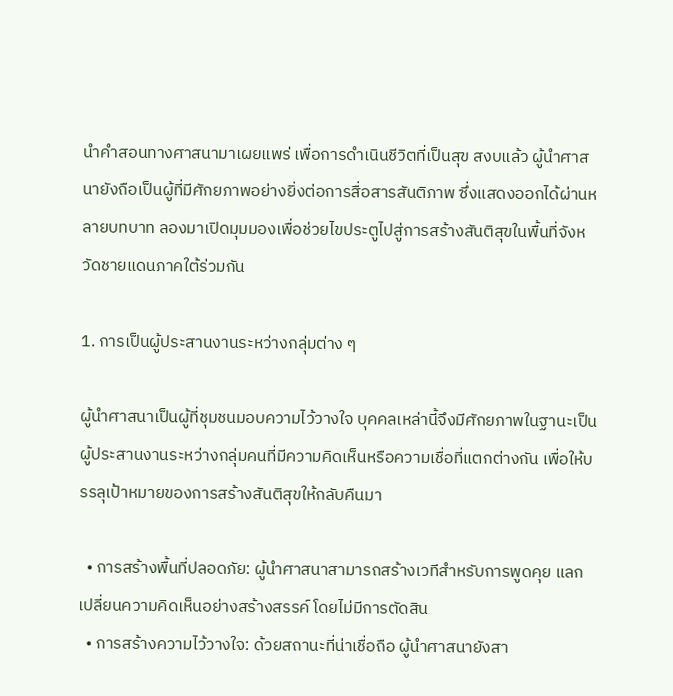นำคำสอนทางศาสนามาเผยแพร่ เพื่อการดำเนินชีวิตที่เป็นสุข สงบแล้ว ผู้นำศาสนายังถือเป็นผู้ที่มีศักยภาพอย่างยิ่งต่อการสื่อสารสันติภาพ ซึ่งแสดงออกได้ผ่านหลายบทบาท ลองมาเปิดมุมมองเพื่อช่วยไขประตูไปสู่การสร้างสันติสุขในพื้นที่จังหวัดชายแดนภาคใต้ร่วมกัน

1. การเป็นผู้ประสานงานระหว่างกลุ่มต่าง ๆ

ผู้นำศาสนาเป็นผู้ที่ชุมชนมอบความไว้วางใจ บุคคลเหล่านี้จึงมีศักยภาพในฐานะเป็นผู้ประสานงานระหว่างกลุ่มคนที่มีความคิดเห็นหรือความเชื่อที่แตกต่างกัน เพื่อให้บรรลุเป้าหมายของการสร้างสันติสุขให้กลับคืนมา

  • การสร้างพื้นที่ปลอดภัย: ผู้นำศาสนาสามารถสร้างเวทีสำหรับการพูดคุย แลกเปลี่ยนความคิดเห็นอย่างสร้างสรรค์ โดยไม่มีการตัดสิน
  • การสร้างความไว้วางใจ: ด้วยสถานะที่น่าเชื่อถือ ผู้นำศาสนายังสา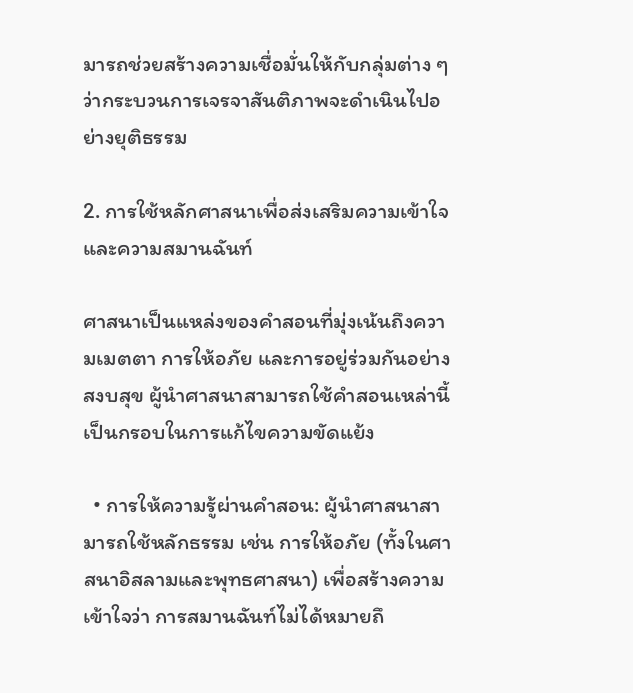มารถช่วยสร้างความเชื่อมั่นให้กับกลุ่มต่าง ๆ ว่ากระบวนการเจรจาสันติภาพจะดำเนินไปอย่างยุติธรรม

2. การใช้หลักศาสนาเพื่อส่งเสริมความเข้าใจและความสมานฉันท์

ศาสนาเป็นแหล่งของคำสอนที่มุ่งเน้นถึงความเมตตา การให้อภัย และการอยู่ร่วมกันอย่างสงบสุข ผู้นำศาสนาสามารถใช้คำสอนเหล่านี้เป็นกรอบในการแก้ไขความขัดแย้ง

  • การให้ความรู้ผ่านคำสอน: ผู้นำศาสนาสามารถใช้หลักธรรม เช่น การให้อภัย (ทั้งในศาสนาอิสลามและพุทธศาสนา) เพื่อสร้างความเข้าใจว่า การสมานฉันท์ไม่ได้หมายถึ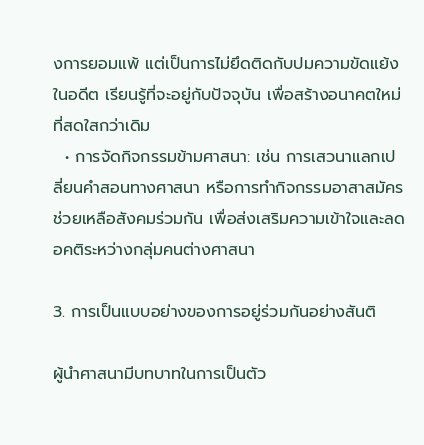งการยอมแพ้ แต่เป็นการไม่ยึดติดกับปมความขัดแย้งในอดีต เรียนรู้ที่จะอยู่กับปัจจุบัน เพื่อสร้างอนาคตใหม่ที่สดใสกว่าเดิม
  • การจัดกิจกรรมข้ามศาสนา: เช่น การเสวนาแลกเปลี่ยนคำสอนทางศาสนา หรือการทำกิจกรรมอาสาสมัครช่วยเหลือสังคมร่วมกัน เพื่อส่งเสริมความเข้าใจและลดอคติระหว่างกลุ่มคนต่างศาสนา

3. การเป็นแบบอย่างของการอยู่ร่วมกันอย่างสันติ

ผู้นำศาสนามีบทบาทในการเป็นตัว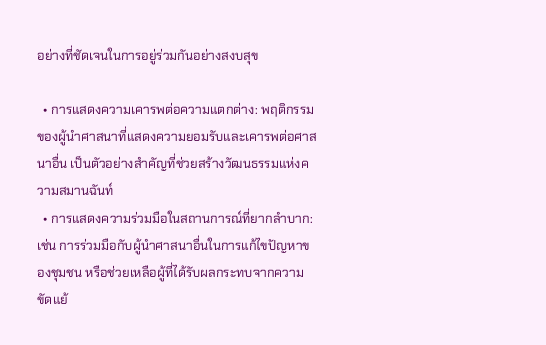อย่างที่ชัดเจนในการอยู่ร่วมกันอย่างสงบสุข

  • การแสดงความเคารพต่อความแตกต่าง: พฤติกรรมของผู้นำศาสนาที่แสดงความยอมรับและเคารพต่อศาสนาอื่น เป็นตัวอย่างสำคัญที่ช่วยสร้างวัฒนธรรมแห่งความสมานฉันท์
  • การแสดงความร่วมมือในสถานการณ์ที่ยากลำบาก: เช่น การร่วมมือกับผู้นำศาสนาอื่นในการแก้ไขปัญหาของชุมชน หรือช่วยเหลือผู้ที่ได้รับผลกระทบจากความขัดแย้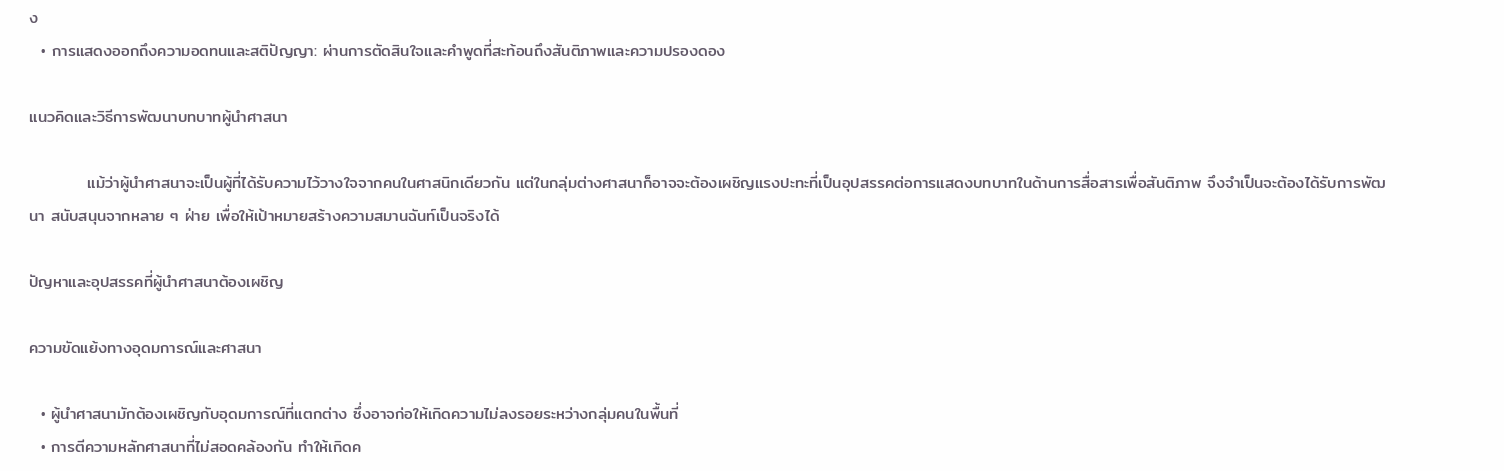ง
  • การแสดงออกถึงความอดทนและสติปัญญา: ผ่านการตัดสินใจและคำพูดที่สะท้อนถึงสันติภาพและความปรองดอง

แนวคิดและวิธีการพัฒนาบทบาทผู้นำศาสนา

          แม้ว่าผู้นำศาสนาจะเป็นผู้ที่ได้รับความไว้วางใจจากคนในศาสนิกเดียวกัน แต่ในกลุ่มต่างศาสนาก็อาจจะต้องเผชิญแรงปะทะที่เป็นอุปสรรคต่อการแสดงบทบาทในด้านการสื่อสารเพื่อสันติภาพ จึงจำเป็นจะต้องได้รับการพัฒนา สนับสนุนจากหลาย ๆ ฝ่าย เพื่อให้เป้าหมายสร้างความสมานฉันท์เป็นจริงได้

ปัญหาและอุปสรรคที่ผู้นำศาสนาต้องเผชิญ

ความขัดแย้งทางอุดมการณ์และศาสนา

  • ผู้นำศาสนามักต้องเผชิญกับอุดมการณ์ที่แตกต่าง ซึ่งอาจก่อให้เกิดความไม่ลงรอยระหว่างกลุ่มคนในพื้นที่
  • การตีความหลักศาสนาที่ไม่สอดคล้องกัน ทำให้เกิดค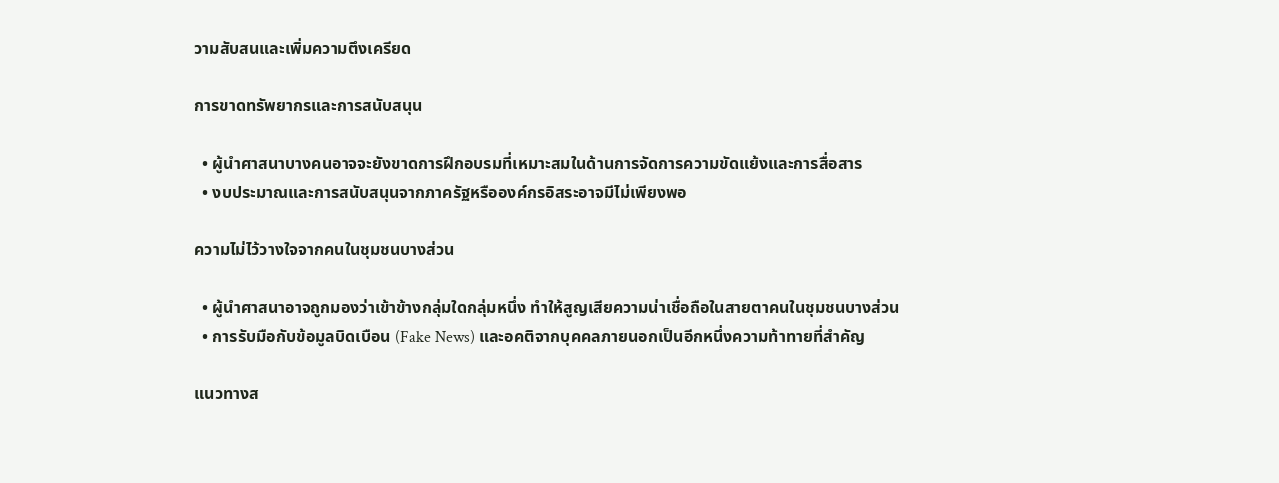วามสับสนและเพิ่มความตึงเครียด

การขาดทรัพยากรและการสนับสนุน

  • ผู้นำศาสนาบางคนอาจจะยังขาดการฝึกอบรมที่เหมาะสมในด้านการจัดการความขัดแย้งและการสื่อสาร
  • งบประมาณและการสนับสนุนจากภาครัฐหรือองค์กรอิสระอาจมีไม่เพียงพอ

ความไม่ไว้วางใจจากคนในชุมชนบางส่วน

  • ผู้นำศาสนาอาจถูกมองว่าเข้าข้างกลุ่มใดกลุ่มหนึ่ง ทำให้สูญเสียความน่าเชื่อถือในสายตาคนในชุมชนบางส่วน
  • การรับมือกับข้อมูลบิดเบือน (Fake News) และอคติจากบุคคลภายนอกเป็นอีกหนึ่งความท้าทายที่สำคัญ

แนวทางส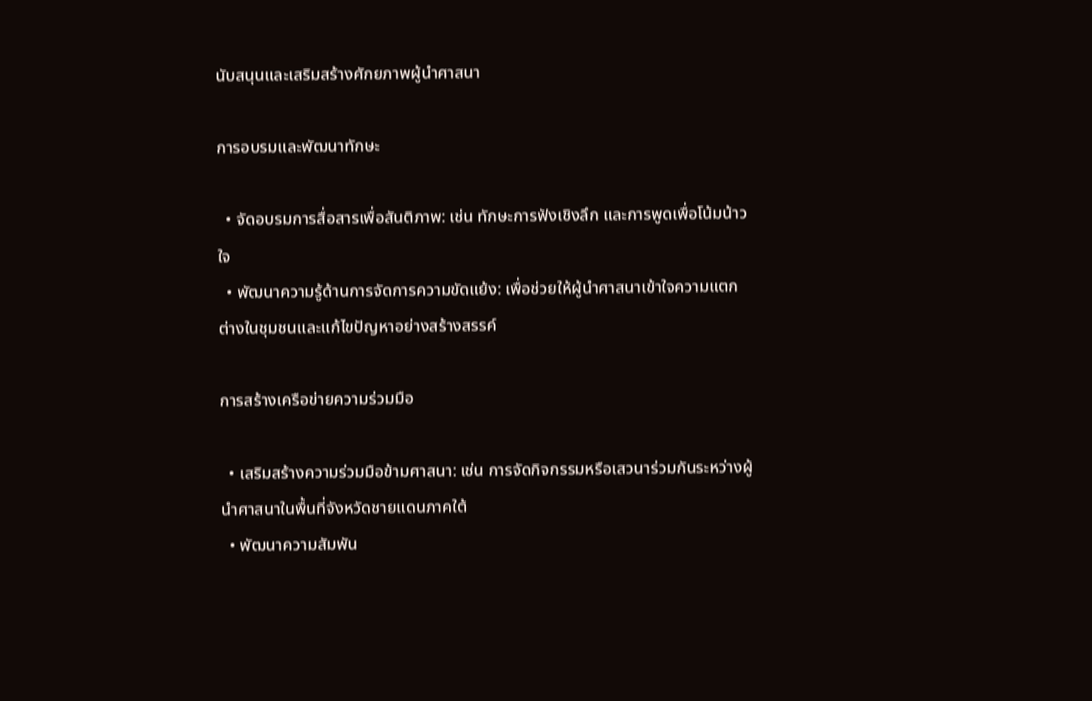นับสนุนและเสริมสร้างศักยภาพผู้นำศาสนา

การอบรมและพัฒนาทักษะ

  • จัดอบรมการสื่อสารเพื่อสันติภาพ: เช่น ทักษะการฟังเชิงลึก และการพูดเพื่อโน้มน้าวใจ
  • พัฒนาความรู้ด้านการจัดการความขัดแย้ง: เพื่อช่วยให้ผู้นำศาสนาเข้าใจความแตกต่างในชุมชนและแก้ไขปัญหาอย่างสร้างสรรค์

การสร้างเครือข่ายความร่วมมือ

  • เสริมสร้างความร่วมมือข้ามศาสนา: เช่น การจัดกิจกรรมหรือเสวนาร่วมกันระหว่างผู้นำศาสนาในพื้นที่จังหวัดชายแดนภาคใต้
  • พัฒนาความสัมพัน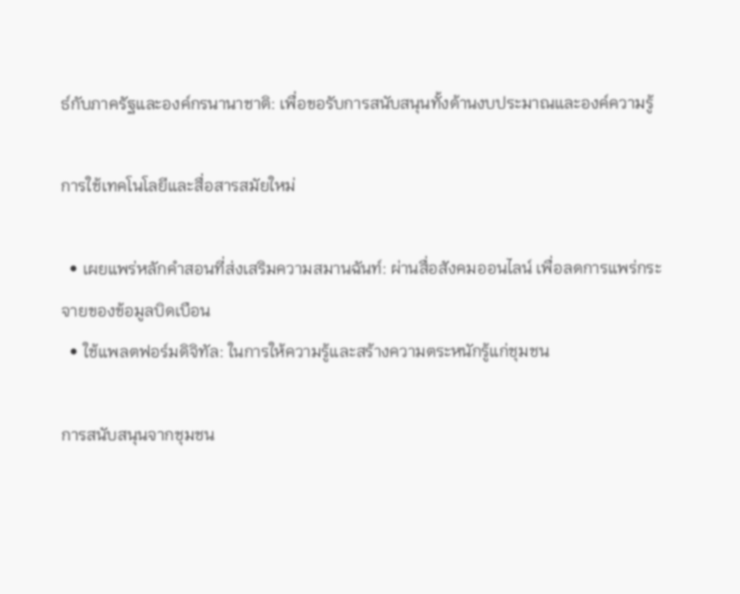ธ์กับภาครัฐและองค์กรนานาชาติ: เพื่อขอรับการสนับสนุนทั้งด้านงบประมาณและองค์ความรู้

การใช้เทคโนโลยีและสื่อสารสมัยใหม่

  • เผยแพร่หลักคำสอนที่ส่งเสริมความสมานฉันท์: ผ่านสื่อสังคมออนไลน์ เพื่อลดการแพร่กระจายของข้อมูลบิดเบือน
  • ใช้แพลตฟอร์มดิจิทัล: ในการให้ความรู้และสร้างความตระหนักรู้แก่ชุมชน

การสนับสนุนจากชุมชน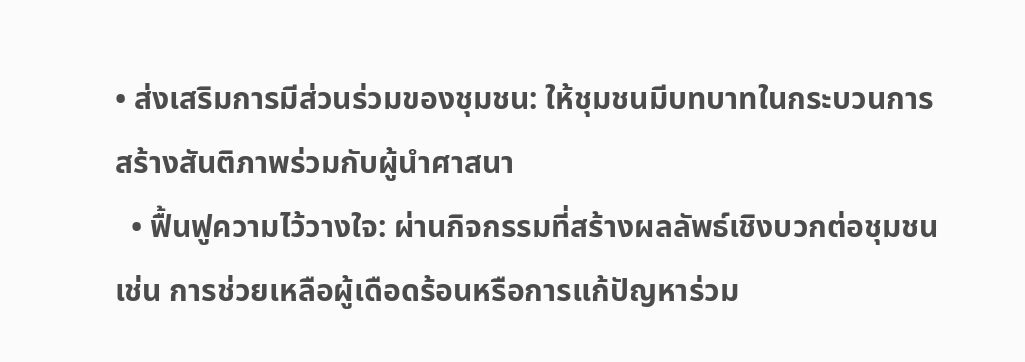• ส่งเสริมการมีส่วนร่วมของชุมชน: ให้ชุมชนมีบทบาทในกระบวนการสร้างสันติภาพร่วมกับผู้นำศาสนา
  • ฟื้นฟูความไว้วางใจ: ผ่านกิจกรรมที่สร้างผลลัพธ์เชิงบวกต่อชุมชน เช่น การช่วยเหลือผู้เดือดร้อนหรือการแก้ปัญหาร่วม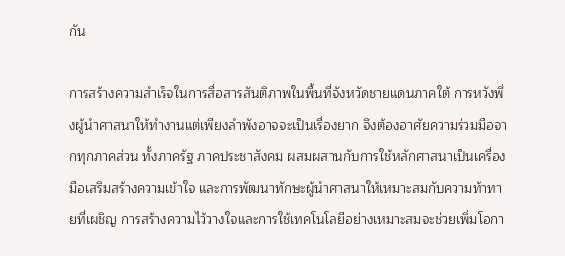กัน

การสร้างความสำเร็จในการสื่อสารสันติภาพในพื้นที่จังหวัดชายแดนภาคใต้ การหวังพึ่งผู้นำศาสนาให้ทำงานแต่เพียงลำพังอาจจะเป็นเรื่องยาก จึงต้องอาศัยความร่วมมือจากทุกภาคส่วน ทั้งภาครัฐ ภาคประชาสังคม ผสมผสานกับการใช้หลักศาสนาเป็นเครื่องมือเสริมสร้างความเข้าใจ และการพัฒนาทักษะผู้นำศาสนาให้เหมาะสมกับความท้าทายที่เผชิญ การสร้างความไว้วางใจและการใช้เทคโนโลยีอย่างเหมาะสมจะช่วยเพิ่มโอกา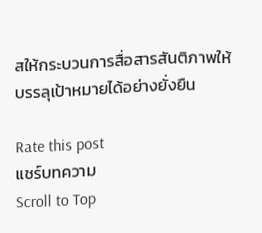สให้กระบวนการสื่อสารสันติภาพให้บรรลุเป้าหมายได้อย่างยั่งยืน

Rate this post
แชร์บทความ
Scroll to Top